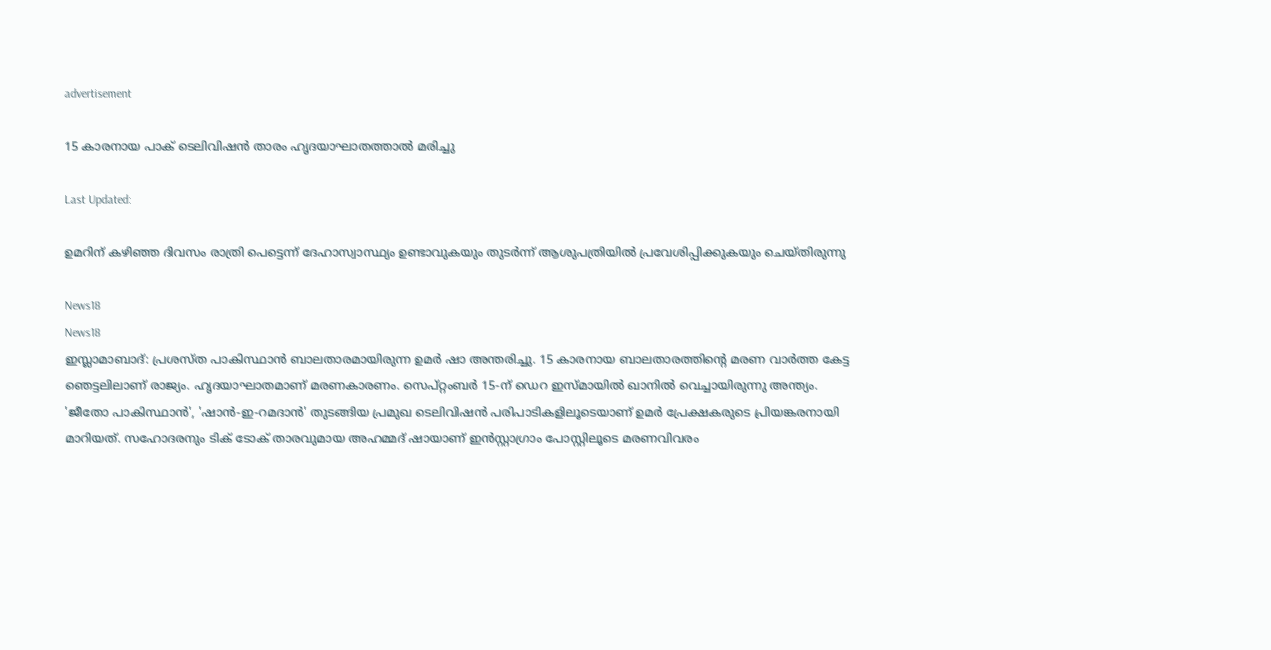advertisement

15 കാരനായ പാക് ടെലിവിഷൻ താരം ഹൃദയാഘാതത്താൽ മരിച്ചു

Last Updated:

ഉമറിന് കഴിഞ്ഞ ദിവസം രാത്രി പെട്ടെന്ന് ദേഹാസ്വാസ്ഥ്യം ഉണ്ടാവുകയും തുടർന്ന് ആശുപത്രിയിൽ പ്രവേശിപ്പിക്കുകയും ചെയ്തിരുന്നു

News18
News18
ഇസ്ലാമാബാദ്: പ്രശസ്ത പാകിസ്ഥാൻ ബാലതാരമായിരുന്ന ഉമർ ഷാ അന്തരിച്ചു. 15 കാരനായ ബാലതാരത്തിന്റെ മരണ വാർത്ത കേട്ട ഞെട്ടലിലാണ് രാജ്യം. ഹൃദയാഘാതമാണ് മരണകാരണം. സെപ്റ്റംബർ 15-ന് ഡെറ ഇസ്മായിൽ ഖാനിൽ വെച്ചായിരുന്നു അന്ത്യം.
'ജീതോ പാകിസ്ഥാൻ', 'ഷാൻ-ഇ-റമദാൻ' തുടങ്ങിയ പ്രമുഖ ടെലിവിഷൻ പരിപാടികളിലൂടെയാണ് ഉമർ പ്രേക്ഷകരുടെ പ്രിയങ്കരനായി മാറിയത്. സഹോദരനും ടിക് ടോക് താരവുമായ അഹമ്മദ് ഷായാണ് ഇൻസ്റ്റാഗ്രാം പോസ്റ്റിലൂടെ മരണവിവരം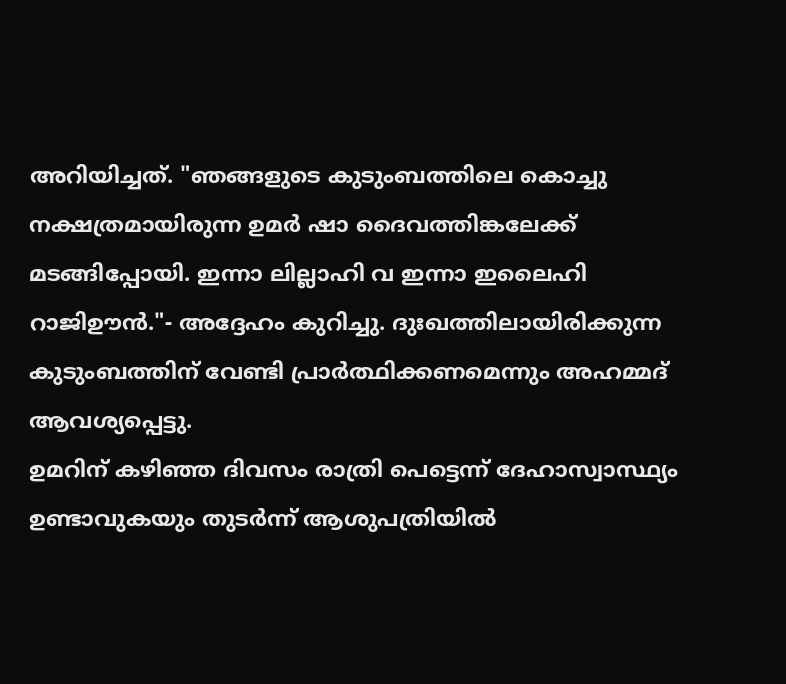അറിയിച്ചത്. "ഞങ്ങളുടെ കുടുംബത്തിലെ കൊച്ചു നക്ഷത്രമായിരുന്ന ഉമർ ഷാ ദൈവത്തിങ്കലേക്ക് മടങ്ങിപ്പോയി. ഇന്നാ ലില്ലാഹി വ ഇന്നാ ഇലൈഹി റാജിഊൻ."- അദ്ദേഹം കുറിച്ചു. ദുഃഖത്തിലായിരിക്കുന്ന കുടുംബത്തിന് വേണ്ടി പ്രാർത്ഥിക്കണമെന്നും അഹമ്മദ് ആവശ്യപ്പെട്ടു.
ഉമറിന് കഴിഞ്ഞ ദിവസം രാത്രി പെട്ടെന്ന് ദേഹാസ്വാസ്ഥ്യം ഉണ്ടാവുകയും തുടർന്ന് ആശുപത്രിയിൽ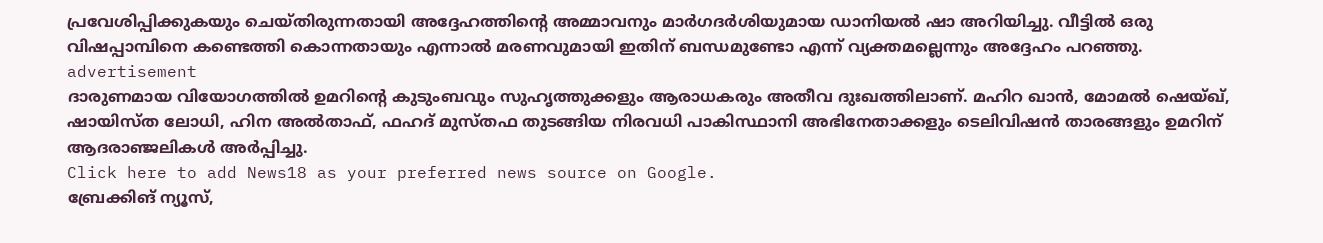പ്രവേശിപ്പിക്കുകയും ചെയ്തിരുന്നതായി അദ്ദേഹത്തിന്റെ അമ്മാവനും മാർഗദർശിയുമായ ഡാനിയൽ ഷാ അറിയിച്ചു. വീട്ടിൽ ഒരു വിഷപ്പാമ്പിനെ കണ്ടെത്തി കൊന്നതായും എന്നാൽ മരണവുമായി ഇതിന് ബന്ധമുണ്ടോ എന്ന് വ്യക്തമല്ലെന്നും അദ്ദേഹം പറഞ്ഞു.
advertisement
ദാരുണമായ വിയോഗത്തിൽ ഉമറിന്റെ കുടുംബവും സുഹൃത്തുക്കളും ആരാധകരും അതീവ ദുഃഖത്തിലാണ്. മഹിറ ഖാൻ, മോമൽ ഷെയ്ഖ്, ഷായിസ്ത ലോധി, ഹിന അൽതാഫ്, ഫഹദ് മുസ്തഫ തുടങ്ങിയ നിരവധി പാകിസ്ഥാനി അഭിനേതാക്കളും ടെലിവിഷൻ താരങ്ങളും ഉമറിന് ആദരാഞ്ജലികൾ അർപ്പിച്ചു.
Click here to add News18 as your preferred news source on Google.
ബ്രേക്കിങ് ന്യൂസ്,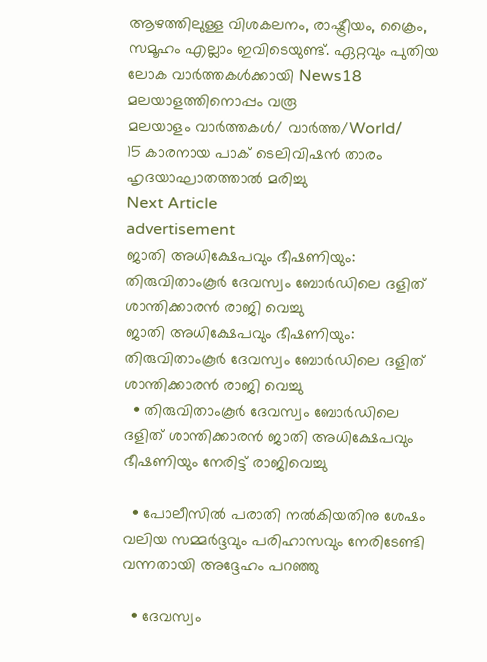ആഴത്തിലുള്ള വിശകലനം, രാഷ്ട്രീയം, ക്രൈം, സമൂഹം എല്ലാം ഇവിടെയുണ്ട്. ഏറ്റവും പുതിയ ലോക വാർത്തകൾക്കായി News18 മലയാളത്തിനൊപ്പം വരൂ
മലയാളം വാർത്തകൾ/ വാർത്ത/World/
15 കാരനായ പാക് ടെലിവിഷൻ താരം ഹൃദയാഘാതത്താൽ മരിച്ചു
Next Article
advertisement
ജാതി അധിക്ഷേപവും ഭീഷണിയും: തിരുവിതാംകൂർ ദേവസ്വം ബോർഡിലെ ദളിത് ശാന്തിക്കാരൻ രാജി വെച്ചു
ജാതി അധിക്ഷേപവും ഭീഷണിയും: തിരുവിതാംകൂർ ദേവസ്വം ബോർഡിലെ ദളിത് ശാന്തിക്കാരൻ രാജി വെച്ചു
  • തിരുവിതാംകൂർ ദേവസ്വം ബോർഡിലെ ദളിത് ശാന്തിക്കാരൻ ജാതി അധിക്ഷേപവും ഭീഷണിയും നേരിട്ട് രാജിവെച്ചു

  • പോലീസിൽ പരാതി നൽകിയതിനു ശേഷം വലിയ സമ്മർദ്ദവും പരിഹാസവും നേരിടേണ്ടി വന്നതായി അദ്ദേഹം പറഞ്ഞു

  • ദേവസ്വം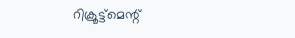റിക്രൂട്ട്‌മെന്റ്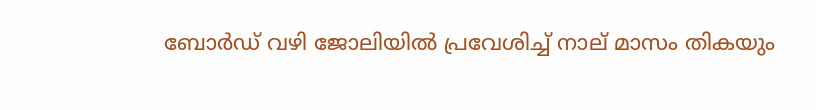ബോർഡ് വഴി ജോലിയിൽ പ്രവേശിച്ച് നാല് മാസം തികയും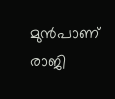മുൻപാണ് രാജി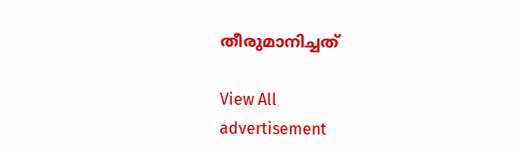തീരുമാനിച്ചത്

View All
advertisement